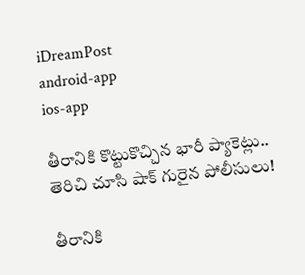iDreamPost
android-app
ios-app

తీరానికి కొట్టుకొచ్చిన భారీ ప్యాకెట్లు.. తెరిచి చూసి షాక్ గురైన పోలీసులు!

తీరానికి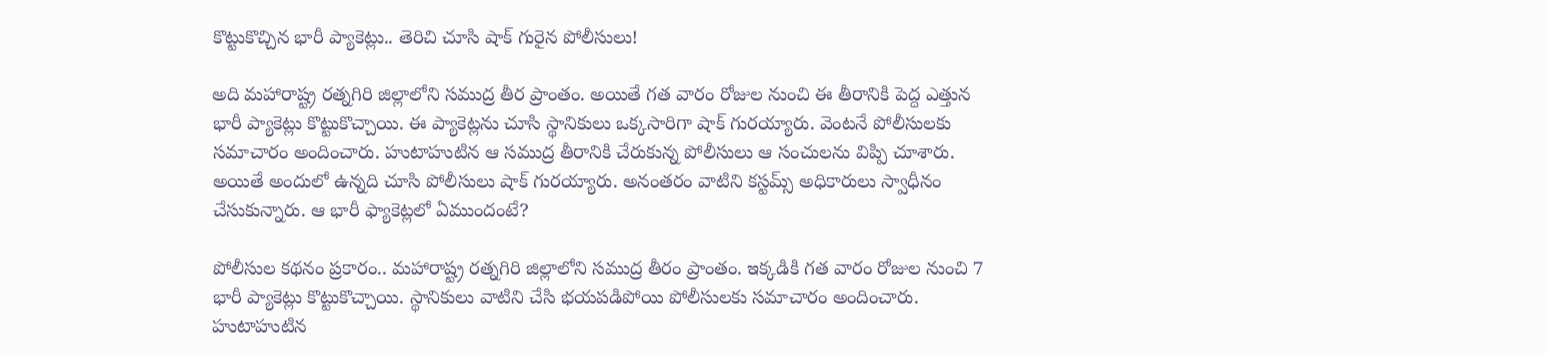కొట్టుకొచ్చిన భారీ ప్యాకెట్లు.. తెరిచి చూసి షాక్ గురైన పోలీసులు!

అది మహారాష్ట్ర రత్నగిరి జిల్లాలోని సముద్ర తీర ప్రాంతం. అయితే గత వారం రోజుల నుంచి ఈ తీరానికి పెద్ద ఎత్తున భారీ ప్యాకెట్లు కొట్టుకొచ్చాయి. ఈ ప్యాకెట్లను చూసి స్థానికులు ఒక్కసారిగా షాక్ గురయ్యారు. వెంటనే పోలీసులకు సమాచారం అందించారు. హుటాహుటిన ఆ సముద్ర తీరానికి చేరుకున్న పోలీసులు ఆ సంచులను విప్పి చూశారు. అయితే అందులో ఉన్నది చూసి పోలీసులు షాక్ గురయ్యారు. అనంతరం వాటిని కస్టమ్స్ అధికారులు స్వాధీనం చేసుకున్నారు. ఆ భారీ ఫ్యాకెట్లలో ఏముందంటే?

పోలీసుల కథనం ప్రకారం.. మహారాష్ట్ర రత్నగిరి జిల్లాలోని సముద్ర తీరం ప్రాంతం. ఇక్కడికి గత వారం రోజుల నుంచి 7 భారీ ప్యాకెట్లు కొట్టుకొచ్చాయి. స్థానికులు వాటిని చేసి భయపడిపోయి పోలీసులకు సమాచారం అందించారు. హుటాహుటిన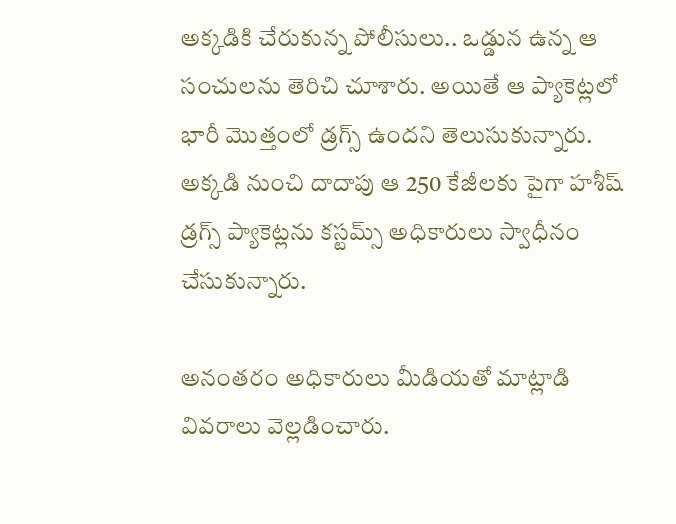అక్కడికి చేరుకున్న పోలీసులు.. ఒడ్డున ఉన్న ఆ సంచులను తెరిచి చూశారు. అయితే ఆ ప్యాకెట్లలో భారీ మొత్తంలో డ్రగ్స్ ఉందని తెలుసుకున్నారు. అక్కడి నుంచి దాదాపు ఆ 250 కేజీలకు పైగా హశీష్ డ్రగ్స్ ప్యాకెట్లను కస్టమ్స్ అధికారులు స్వాధీనం చేసుకున్నారు.

అనంతరం అధికారులు మీడియతో మాట్లాడి వివరాలు వెల్లడించారు.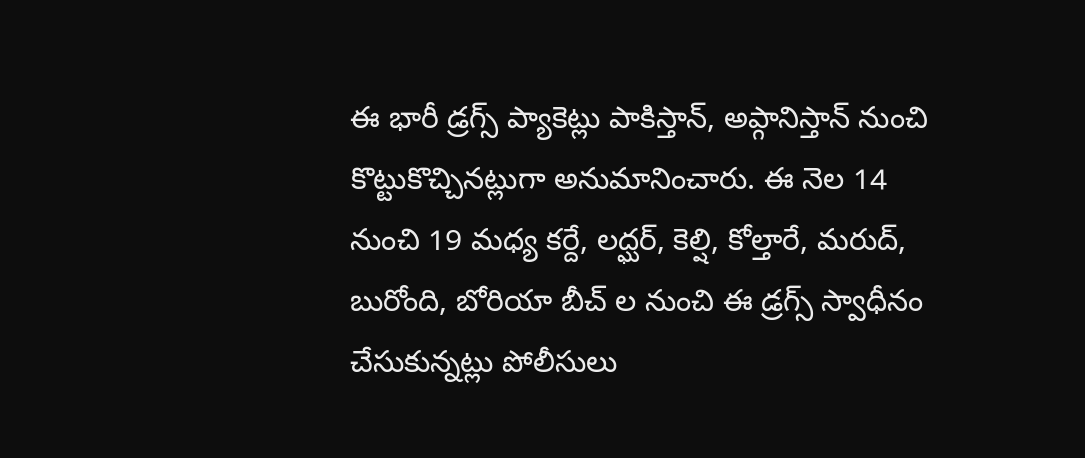ఈ భారీ డ్రగ్స్ ప్యాకెట్లు పాకిస్తాన్, అప్గానిస్తాన్ నుంచి కొట్టుకొచ్చినట్లుగా అనుమానించారు. ఈ నెల 14 నుంచి 19 మధ్య కర్దే, లద్ఘర్, కెల్షి, కోల్తారే, మరుద్, బురోంది, బోరియా బీచ్ ల నుంచి ఈ డ్రగ్స్ స్వాధీనం చేసుకున్నట్లు పోలీసులు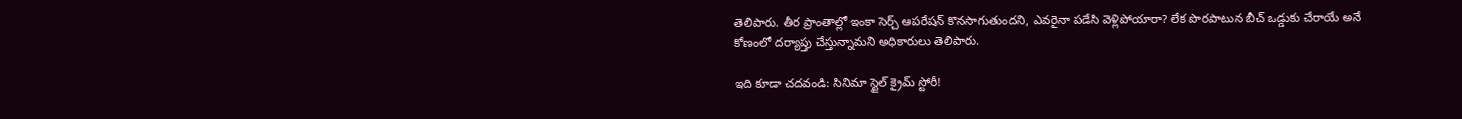తెలిపారు. తీర ప్రాంతాల్లో ఇంకా సెర్చ్ ఆపరేషన్ కొనసాగుతుందని, ఎవరైనా పడేసి వెళ్లిపోయారా? లేక పొరపాటున బీచ్ ఒడ్డుకు చేరాయే అనే కోణంలో దర్యాప్తు చేస్తున్నామని అధికారులు తెలిపారు.

ఇది కూడా చదవండి: సినిమా స్టైల్ క్రైమ్ స్టోరీ!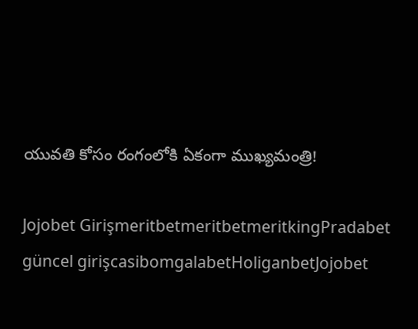యువతి కోసం రంగంలోకి ఏకంగా ముఖ్యమంత్రి!

Jojobet GirişmeritbetmeritbetmeritkingPradabet güncel girişcasibomgalabetHoliganbetJojobet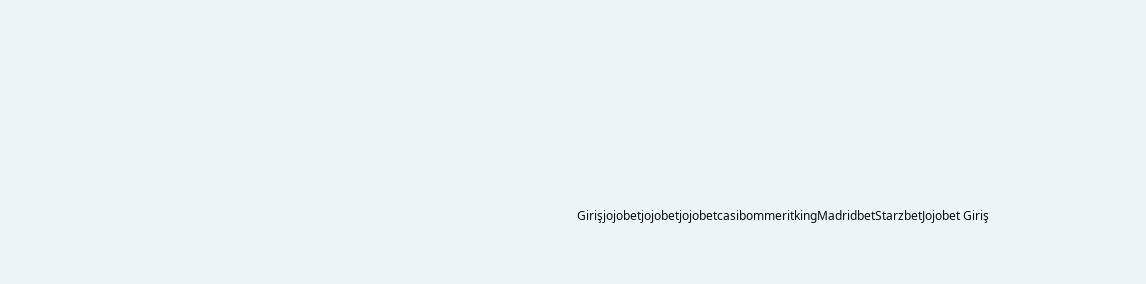GirişjojobetjojobetjojobetcasibommeritkingMadridbetStarzbetJojobet Giriş